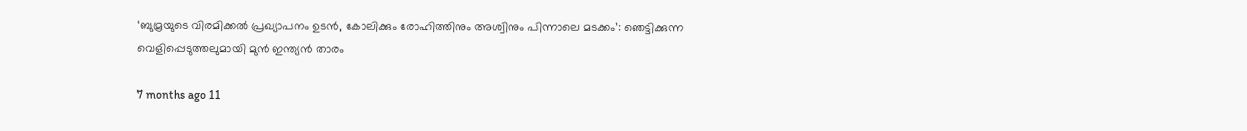‘ബുമ്രയുടെ വിരമിക്കൽ പ്രഖ്യാപനം ഉടൻ, കോലിക്കും രോഹിത്തിനും അശ്വിനും പിന്നാലെ മടക്കം’: ഞെട്ടിക്കുന്ന വെളിപ്പെടുത്തലുമായി മുൻ ഇന്ത്യൻ താരം

7 months ago 11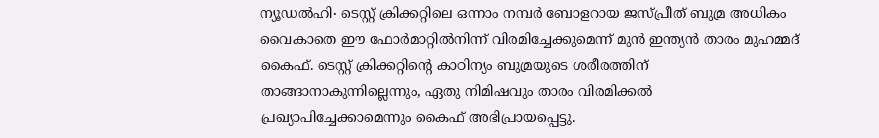ന്യൂഡൽഹി∙ ടെസ്റ്റ് ക്രിക്കറ്റിലെ ഒന്നാം നമ്പർ ബോളറായ ജസ്പ്രീത് ബുമ്ര അധികം വൈകാതെ ഈ ഫോർമാറ്റിൽനിന്ന് വിരമിച്ചേക്കുമെന്ന് മുൻ ഇന്ത്യൻ താരം മുഹമ്മദ് കൈഫ്. ടെസ്റ്റ് ക്രിക്കറ്റിന്റെ കാഠിന്യം ബുമ്രയുടെ ശരീരത്തിന് താങ്ങാനാകുന്നില്ലെന്നും, ഏതു നിമിഷവും താരം വിരമിക്കൽ പ്രഖ്യാപിച്ചേക്കാമെന്നും കൈഫ് അഭിപ്രായപ്പെട്ടു.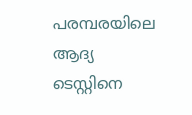പരമ്പരയിലെ ആദ്യ ടെസ്റ്റിനെ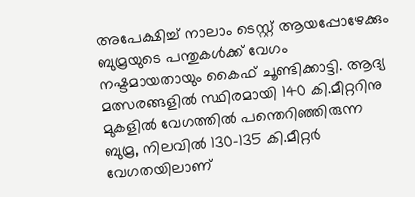അപേക്ഷിച്ച് നാലാം ടെസ്റ്റ് ആയപ്പോഴേക്കും ബുമ്രയുടെ പന്തുകൾക്ക് വേഗം നഷ്ടമായതായും കൈഫ് ചൂണ്ടിക്കാട്ടി. ആദ്യ മത്സരങ്ങളിൽ സ്ഥിരമായി 140 കി.മീറ്ററിനു മുകളിൽ വേഗത്തിൽ പന്തെറിഞ്ഞിരുന്ന ബുമ്ര, നിലവിൽ 130–135 കി.മീറ്റർ വേഗതയിലാണ്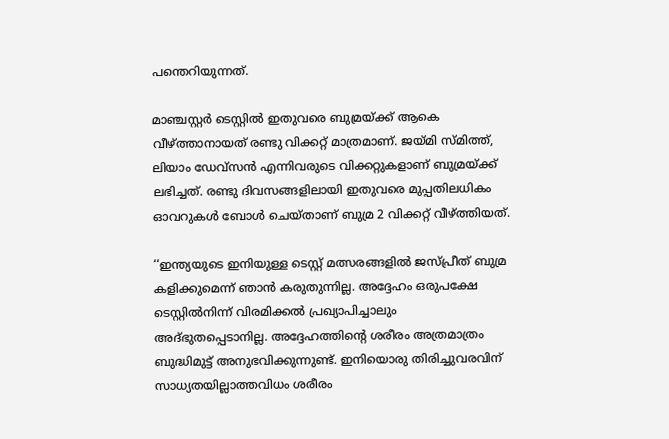പന്തെറിയുന്നത്.

മാഞ്ചസ്റ്റർ ടെസ്റ്റിൽ ഇതുവരെ ബുമ്രയ്‌ക്ക് ആകെ വീഴ്ത്താനായത് രണ്ടു വിക്കറ്റ് മാത്രമാണ്. ജയ്മി സ്മിത്ത്, ലിയാം ഡേവ്സൻ എന്നിവരുടെ വിക്കറ്റുകളാണ് ബുമ്രയ്‌ക്ക് ലഭിച്ചത്. രണ്ടു ദിവസങ്ങളിലായി ഇതുവരെ മുപ്പതിലധികം ഓവറുകൾ ബോൾ ചെയ്താണ് ബുമ്ര 2 വിക്കറ്റ് വീഴ്ത്തിയത്.

‘‘ഇന്ത്യയുടെ ഇനിയുള്ള ടെസ്റ്റ് മത്സരങ്ങളിൽ ജസ്പ്രീത് ബുമ്ര കളിക്കുമെന്ന് ഞാൻ കരുതുന്നില്ല. അദ്ദേഹം ഒരുപക്ഷേ ടെസ്റ്റിൽനിന്ന് വിരമിക്കൽ പ്രഖ്യാപിച്ചാലും അദ്ഭുതപ്പെടാനില്ല. അദ്ദേഹത്തിന്റെ ശരീരം അത്രമാത്രം ബുദ്ധിമുട്ട് അനുഭവിക്കുന്നുണ്ട്. ഇനിയൊരു തിരിച്ചുവരവിന് സാധ്യതയില്ലാത്തവിധം ശരീരം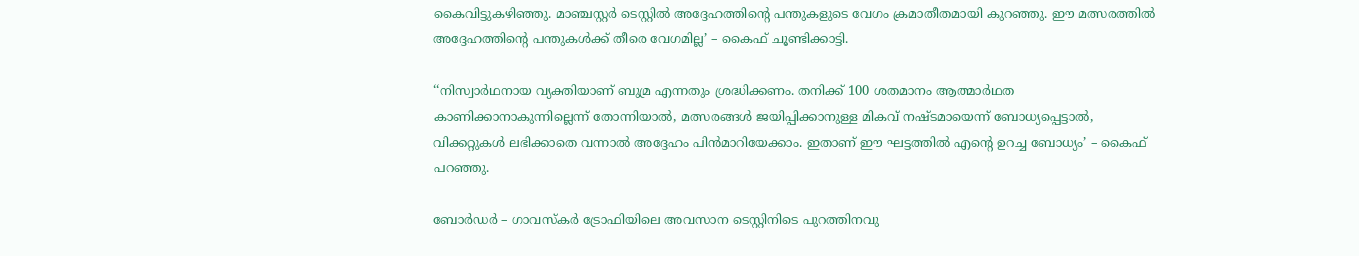കൈവിട്ടുകഴിഞ്ഞു. മാഞ്ചസ്റ്റർ ടെസ്റ്റിൽ അദ്ദേഹത്തിന്റെ പന്തുകളുടെ വേഗം ക്രമാതീതമായി കുറഞ്ഞു. ഈ മത്സരത്തിൽ അദ്ദേഹത്തിന്റെ പന്തുകൾക്ക് തീരെ വേഗമില്ല’ – കൈഫ് ചൂണ്ടിക്കാട്ടി.

‘‘നിസ്വാർഥനായ വ്യക്തിയാണ് ബുമ്ര എന്നതും ശ്രദ്ധിക്കണം. തനിക്ക് 100 ശതമാനം ആത്മാർഥത കാണിക്കാനാകുന്നില്ലെന്ന് തോന്നിയാൽ, മത്സരങ്ങൾ ജയിപ്പിക്കാനുള്ള മികവ് നഷ്ടമായെന്ന് ബോധ്യപ്പെട്ടാൽ, വിക്കറ്റുകൾ ലഭിക്കാതെ വന്നാൽ അദ്ദേഹം പിൻമാറിയേക്കാം. ഇതാണ് ഈ ഘട്ടത്തിൽ എന്റെ ഉറച്ച ബോധ്യം’ – കൈഫ് പറഞ്ഞു.

ബോർഡർ – ഗാവസ്കർ ട്രോഫിയിലെ അവസാന ടെസ്റ്റിനിടെ പുറത്തിനവു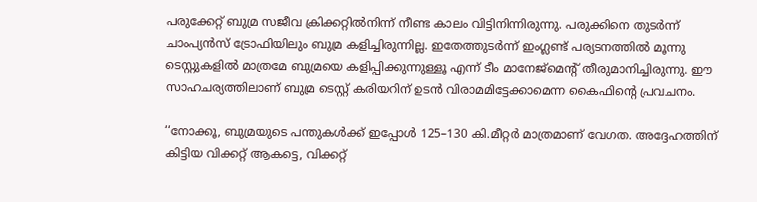പരുക്കേറ്റ് ബുമ്ര സജീവ ക്രിക്കറ്റിൽനിന്ന് നീണ്ട കാലം വിട്ടിനിന്നിരുന്നു. പരുക്കിനെ തുടർന്ന് ചാംപ്യൻസ് ട്രോഫിയിലും ബുമ്ര കളിച്ചിരുന്നില്ല. ഇതേത്തുടർന്ന് ഇംഗ്ലണ്ട് പര്യടനത്തിൽ മൂന്നു ടെസ്റ്റുകളിൽ മാത്രമേ ബുമ്രയെ കളിപ്പിക്കുന്നുള്ളൂ എന്ന് ടീം മാനേജ്മെന്റ് തീരുമാനിച്ചിരുന്നു. ഈ സാഹചര്യത്തിലാണ് ബുമ്ര ടെസ്റ്റ് കരിയറിന് ഉടൻ വിരാമമിട്ടേക്കാമെന്ന കൈഫിന്റെ പ്രവചനം.

‘‘നോക്കൂ, ബുമ്രയുടെ പന്തുകൾക്ക് ഇപ്പോൾ 125–130 കി.മീറ്റർ മാത്രമാണ് വേഗത. അദ്ദേഹത്തിന് കിട്ടിയ വിക്കറ്റ് ആകട്ടെ, വിക്കറ്റ്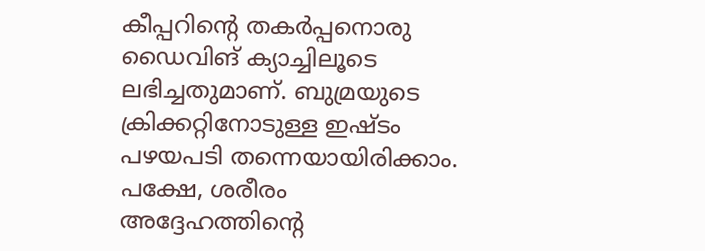കീപ്പറിന്റെ തകർപ്പനൊരു ഡൈവിങ് ക്യാച്ചിലൂടെ ലഭിച്ചതുമാണ്. ബുമ്രയുടെ ക്രിക്കറ്റിനോടുള്ള ഇഷ്ടം പഴയപടി തന്നെയായിരിക്കാം. പക്ഷേ, ശരീരം അദ്ദേഹത്തിന്റെ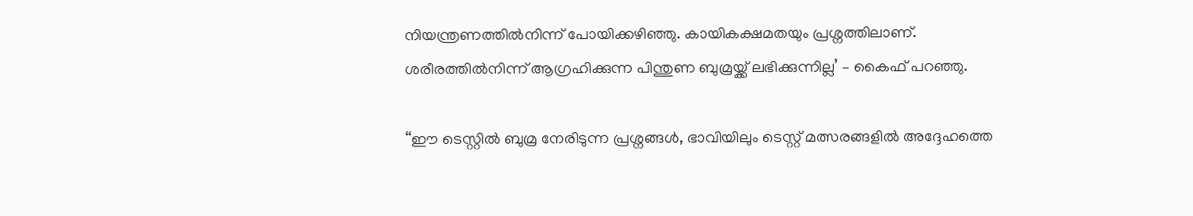നിയന്ത്രണത്തിൽനിന്ന് പോയിക്കഴിഞ്ഞു. കായികക്ഷമതയും പ്രശ്നത്തിലാണ്. ശരീരത്തിൽനിന്ന് ആഗ്രഹിക്കുന്ന പിന്തുണ ബുമ്രയ്ക്ക് ലഭിക്കുന്നില്ല’ – കൈഫ് പറഞ്ഞു.

‘‘ഈ ടെസ്റ്റിൽ ബുമ്ര നേരിടുന്ന പ്രശ്നങ്ങൾ, ഭാവിയിലും ടെസ്റ്റ് മത്സരങ്ങളിൽ അദ്ദേഹത്തെ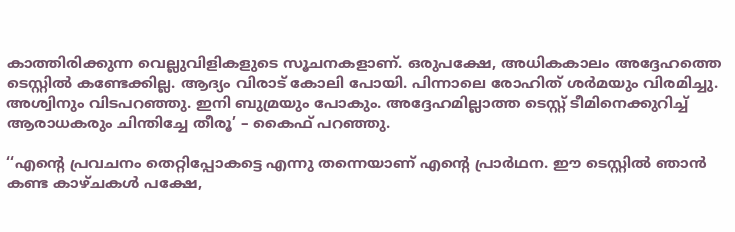കാത്തിരിക്കുന്ന വെല്ലുവിളികളുടെ സൂചനകളാണ്. ഒരുപക്ഷേ, അധികകാലം അദ്ദേഹത്തെ ടെസ്റ്റിൽ കണ്ടേക്കില്ല. ആദ്യം വിരാട് കോലി പോയി. പിന്നാലെ രോഹിത് ശർമയും വിരമിച്ചു. അശ്വിനും വിടപറഞ്ഞു. ഇനി ബുമ്രയും പോകും. അദ്ദേഹമില്ലാത്ത ടെസ്റ്റ് ടീമിനെക്കുറിച്ച് ആരാധകരും ചിന്തിച്ചേ തീരൂ’ – കൈഫ് പറഞ്ഞു.

‘‘എന്റെ പ്രവചനം തെറ്റിപ്പോകട്ടെ എന്നു തന്നെയാണ് എന്റെ പ്രാർഥന. ഈ ടെസ്റ്റിൽ ഞാൻ കണ്ട കാഴ്ചകൾ പക്ഷേ,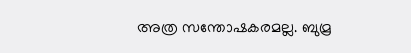അത്ര സന്തോഷകരമല്ല. ബുമ്ര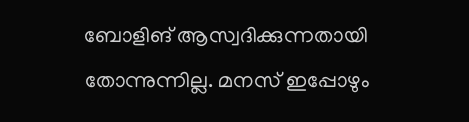ബോളിങ് ആസ്വദിക്കുന്നതായി തോന്നുന്നില്ല. മനസ് ഇപ്പോഴും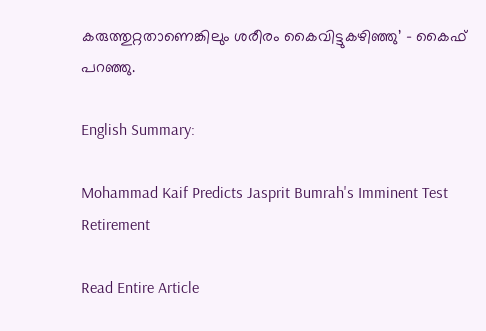കരുത്തുറ്റതാണെങ്കിലും ശരീരം കൈവിട്ടുകഴിഞ്ഞു’ – കൈഫ് പറഞ്ഞു.

English Summary:

Mohammad Kaif Predicts Jasprit Bumrah's Imminent Test Retirement

Read Entire Article